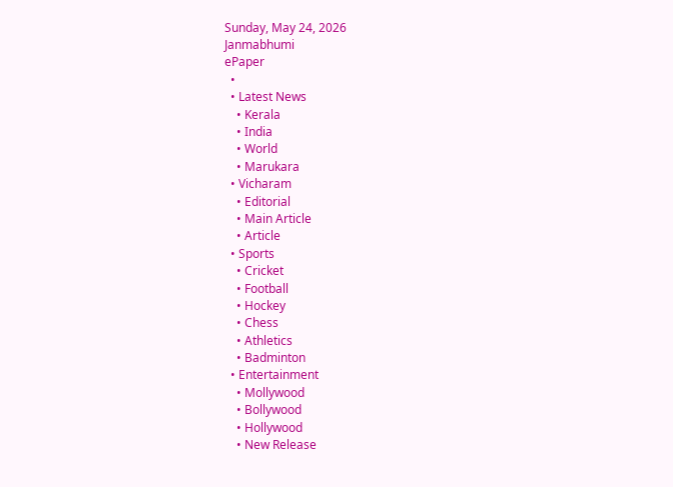Sunday, May 24, 2026
Janmabhumi
ePaper
  •
  • Latest News
    • Kerala
    • India
    • World
    • Marukara
  • Vicharam
    • Editorial
    • Main Article
    • Article
  • Sports
    • Cricket
    • Football
    • Hockey
    • Chess
    • Athletics
    • Badminton
  • Entertainment
    • Mollywood
    • Bollywood
    • Hollywood
    • New Release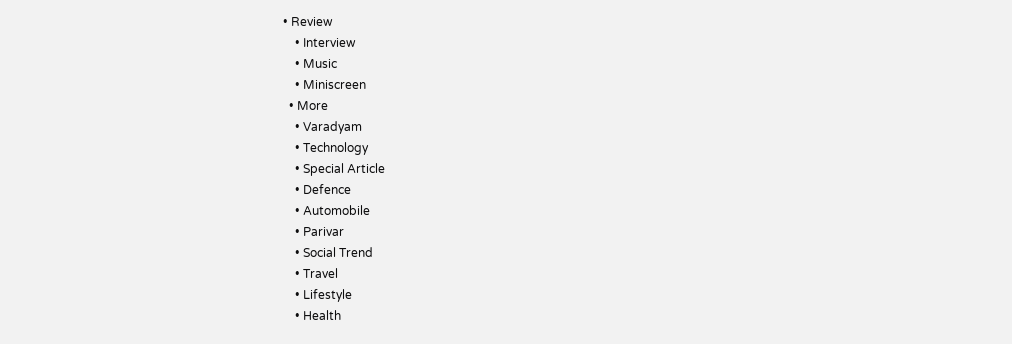• Review
    • Interview
    • Music
    • Miniscreen
  • More
    • Varadyam
    • Technology
    • Special Article
    • Defence
    • Automobile
    • Parivar
    • Social Trend
    • Travel
    • Lifestyle
    • Health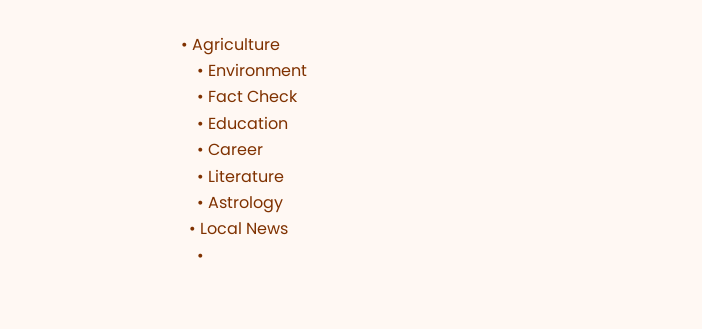• Agriculture
    • Environment
    • Fact Check
    • Education
    • Career
    • Literature
    • Astrology
  • Local News
    •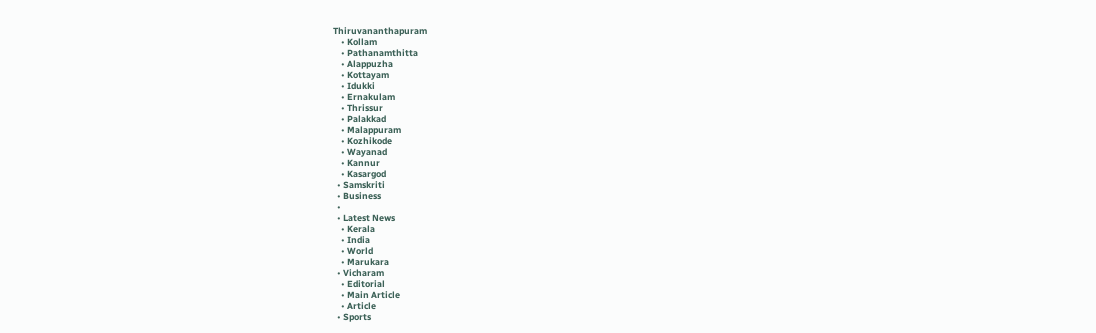Thiruvananthapuram
    • Kollam
    • Pathanamthitta
    • Alappuzha
    • Kottayam
    • Idukki
    • Ernakulam
    • Thrissur
    • Palakkad
    • Malappuram
    • Kozhikode
    • Wayanad
    • Kannur
    • Kasargod
  • Samskriti
  • Business
  •
  • Latest News
    • Kerala
    • India
    • World
    • Marukara
  • Vicharam
    • Editorial
    • Main Article
    • Article
  • Sports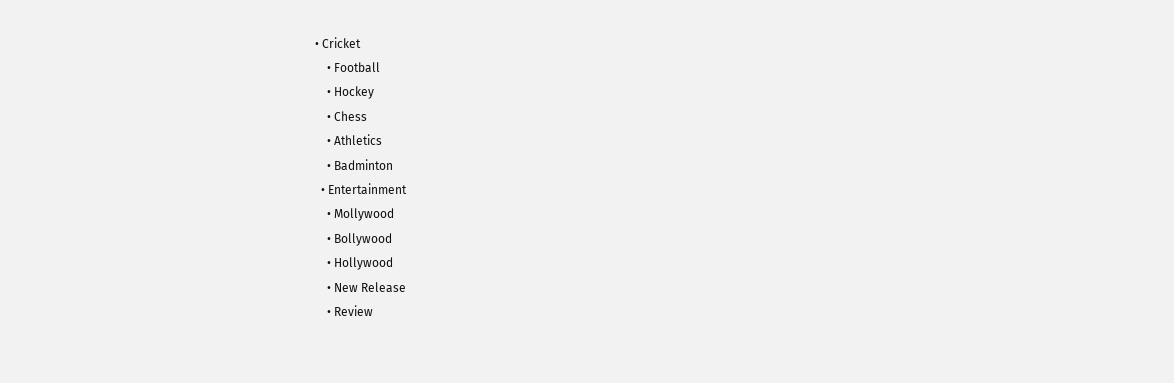• Cricket
    • Football
    • Hockey
    • Chess
    • Athletics
    • Badminton
  • Entertainment
    • Mollywood
    • Bollywood
    • Hollywood
    • New Release
    • Review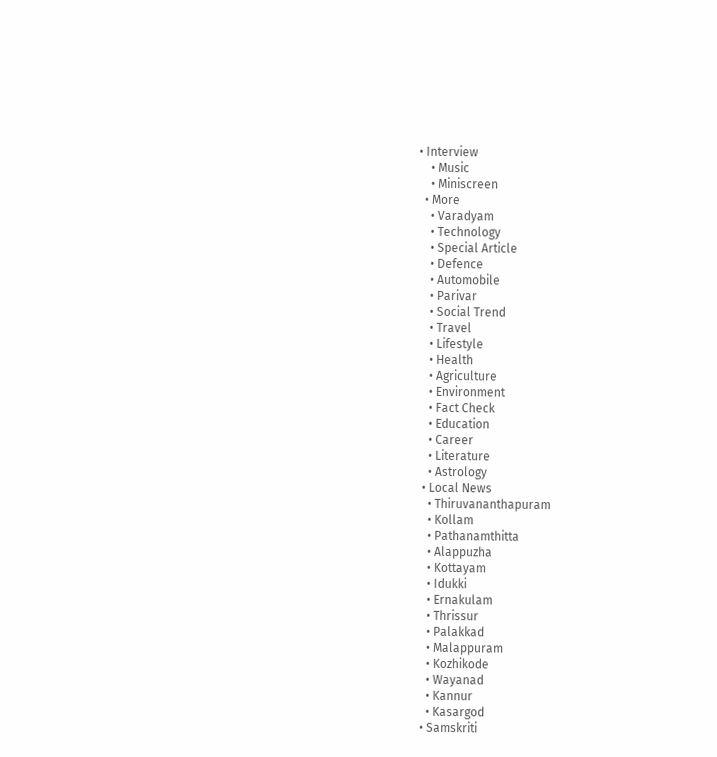• Interview
    • Music
    • Miniscreen
  • More
    • Varadyam
    • Technology
    • Special Article
    • Defence
    • Automobile
    • Parivar
    • Social Trend
    • Travel
    • Lifestyle
    • Health
    • Agriculture
    • Environment
    • Fact Check
    • Education
    • Career
    • Literature
    • Astrology
  • Local News
    • Thiruvananthapuram
    • Kollam
    • Pathanamthitta
    • Alappuzha
    • Kottayam
    • Idukki
    • Ernakulam
    • Thrissur
    • Palakkad
    • Malappuram
    • Kozhikode
    • Wayanad
    • Kannur
    • Kasargod
  • Samskriti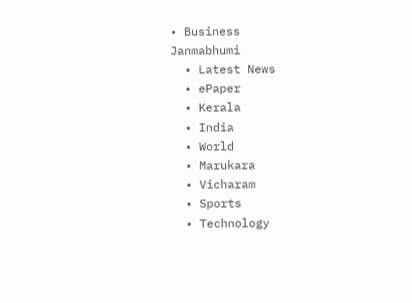• Business
Janmabhumi
  • Latest News
  • ePaper
  • Kerala
  • India
  • World
  • Marukara
  • Vicharam
  • Sports
  • Technology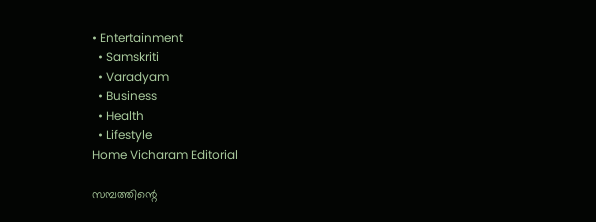• Entertainment
  • Samskriti
  • Varadyam
  • Business
  • Health
  • Lifestyle
Home Vicharam Editorial

സമ്പത്തിന്റെ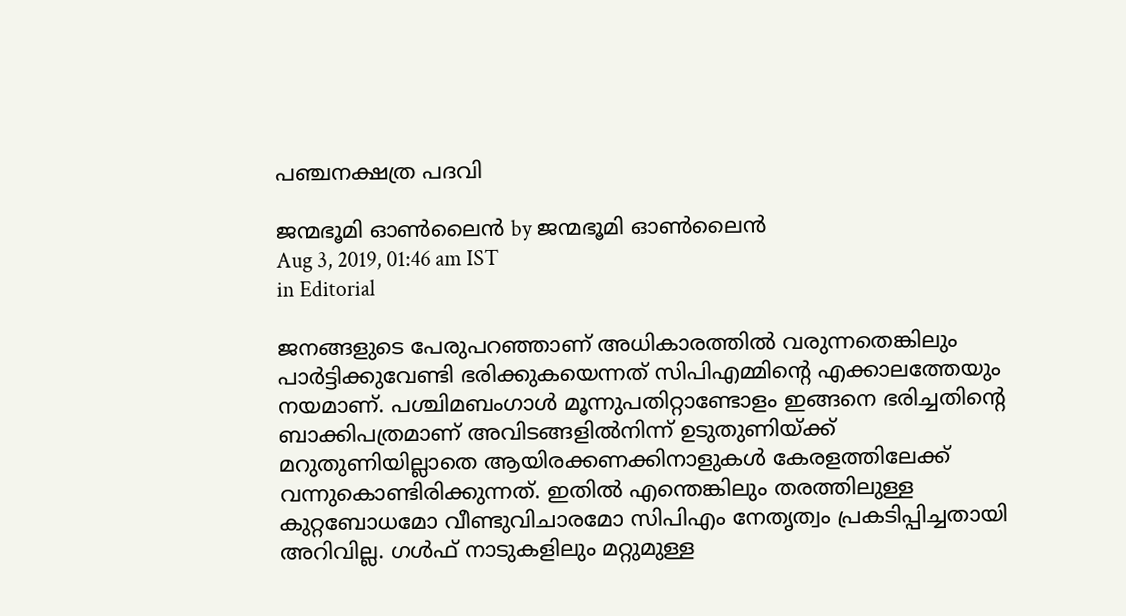പഞ്ചനക്ഷത്ര പദവി

ജന്മഭൂമി ഓണ്‍ലൈന്‍ by ജന്മഭൂമി ഓണ്‍ലൈന്‍
Aug 3, 2019, 01:46 am IST
in Editorial

ജനങ്ങളുടെ പേരുപറഞ്ഞാണ് അധികാരത്തില്‍ വരുന്നതെങ്കിലും പാര്‍ട്ടിക്കുവേണ്ടി ഭരിക്കുകയെന്നത് സിപിഎമ്മിന്റെ എക്കാലത്തേയും നയമാണ്. പശ്ചിമബംഗാള്‍ മൂന്നുപതിറ്റാണ്ടോളം ഇങ്ങനെ ഭരിച്ചതിന്റെ ബാക്കിപത്രമാണ് അവിടങ്ങളില്‍നിന്ന് ഉടുതുണിയ്‌ക്ക് മറുതുണിയില്ലാതെ ആയിരക്കണക്കിനാളുകള്‍ കേരളത്തിലേക്ക് വന്നുകൊണ്ടിരിക്കുന്നത്. ഇതില്‍ എന്തെങ്കിലും തരത്തിലുള്ള കുറ്റബോധമോ വീണ്ടുവിചാരമോ സിപിഎം നേതൃത്വം പ്രകടിപ്പിച്ചതായി അറിവില്ല. ഗള്‍ഫ് നാടുകളിലും മറ്റുമുള്ള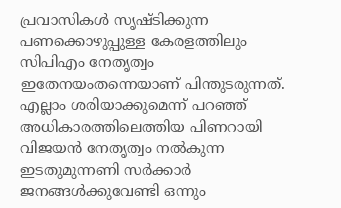പ്രവാസികള്‍ സൃഷ്ടിക്കുന്ന പണക്കൊഴുപ്പുള്ള കേരളത്തിലും സിപിഎം നേതൃത്വം ഇതേനയംതന്നെയാണ് പിന്തുടരുന്നത്. എല്ലാം ശരിയാക്കുമെന്ന് പറഞ്ഞ് അധികാരത്തിലെത്തിയ പിണറായി വിജയന്‍ നേതൃത്വം നല്‍കുന്ന ഇടതുമുന്നണി സര്‍ക്കാര്‍ ജനങ്ങള്‍ക്കുവേണ്ടി ഒന്നും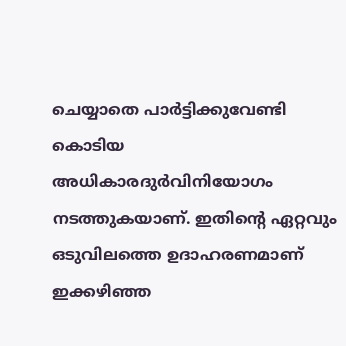ചെയ്യാതെ പാര്‍ട്ടിക്കുവേണ്ടി കൊടിയ അധികാരദുര്‍വിനിയോഗം നടത്തുകയാണ്. ഇതിന്റെ ഏറ്റവും ഒടുവിലത്തെ ഉദാഹരണമാണ് ഇക്കഴിഞ്ഞ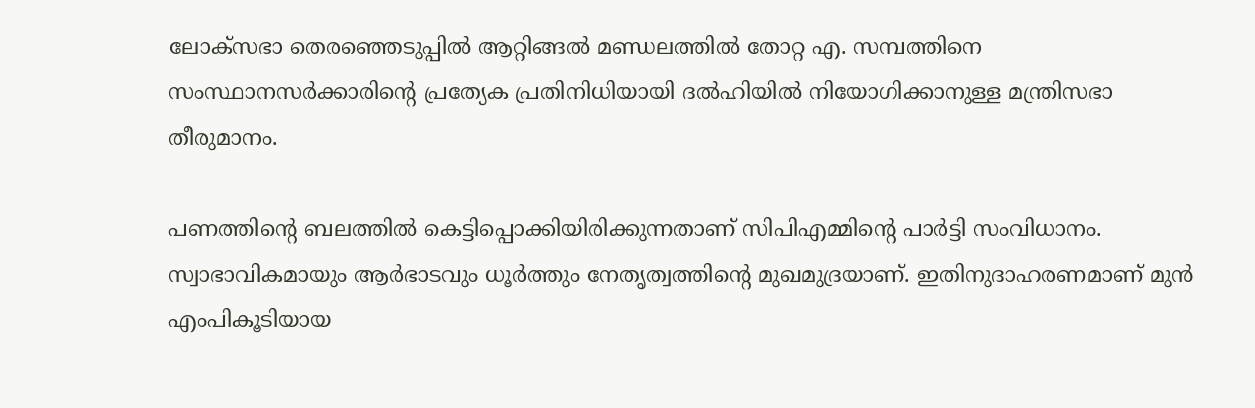ലോക്‌സഭാ തെരഞ്ഞെടുപ്പില്‍ ആറ്റിങ്ങല്‍ മണ്ഡലത്തില്‍ തോറ്റ എ. സമ്പത്തിനെ സംസ്ഥാനസര്‍ക്കാരിന്റെ പ്രത്യേക പ്രതിനിധിയായി ദല്‍ഹിയില്‍ നിയോഗിക്കാനുള്ള മന്ത്രിസഭാ തീരുമാനം.

പണത്തിന്റെ ബലത്തില്‍ കെട്ടിപ്പൊക്കിയിരിക്കുന്നതാണ് സിപിഎമ്മിന്റെ പാര്‍ട്ടി സംവിധാനം. സ്വാഭാവികമായും ആര്‍ഭാടവും ധൂര്‍ത്തും നേതൃത്വത്തിന്റെ മുഖമുദ്രയാണ്. ഇതിനുദാഹരണമാണ് മുന്‍ എംപികൂടിയായ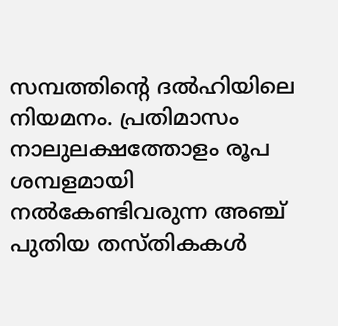സമ്പത്തിന്റെ ദല്‍ഹിയിലെ നിയമനം. പ്രതിമാസം നാലുലക്ഷത്തോളം രൂപ ശമ്പളമായി നല്‍കേണ്ടിവരുന്ന അഞ്ച് പുതിയ തസ്തികകള്‍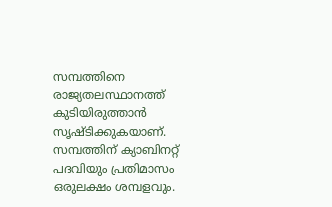സമ്പത്തിനെ രാജ്യതലസ്ഥാനത്ത് കുടിയിരുത്താന്‍ സൃഷ്ടിക്കുകയാണ്. സമ്പത്തിന് ക്യാബിനറ്റ് പദവിയും പ്രതിമാസം ഒരുലക്ഷം ശമ്പളവും.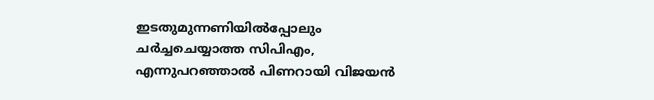ഇടതുമുന്നണിയില്‍പ്പോലും ചര്‍ച്ചചെയ്യാത്ത സിപിഎം, എന്നുപറഞ്ഞാല്‍ പിണറായി വിജയന്‍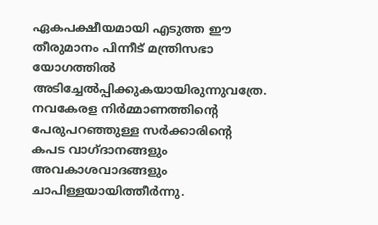ഏകപക്ഷീയമായി എടുത്ത ഈ തീരുമാനം പിന്നീട് മന്ത്രിസഭാ യോഗത്തില്‍ അടിച്ചേല്‍പ്പിക്കുകയായിരുന്നുവത്രേ. നവകേരള നിര്‍മ്മാണത്തിന്റെ പേരുപറഞ്ഞുള്ള സര്‍ക്കാരിന്റെ കപട വാഗ്ദാനങ്ങളും അവകാശവാദങ്ങളും ചാപിള്ളയായിത്തീര്‍ന്നു.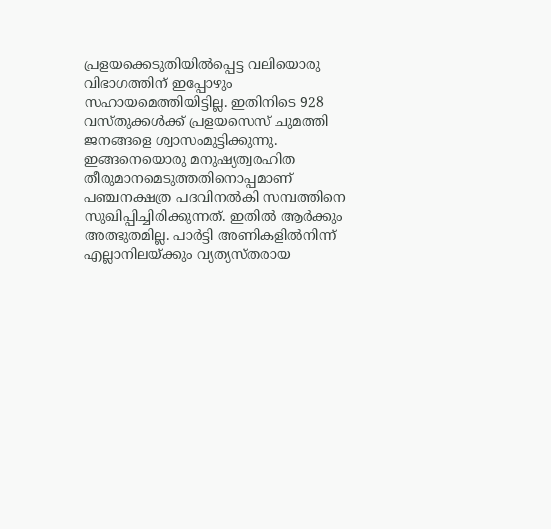പ്രളയക്കെടുതിയില്‍പ്പെട്ട വലിയൊരു വിഭാഗത്തിന് ഇപ്പോഴും സഹായമെത്തിയിട്ടില്ല. ഇതിനിടെ 928 വസ്തുക്കള്‍ക്ക് പ്രളയസെസ് ചുമത്തി ജനങ്ങളെ ശ്വാസംമുട്ടിക്കുന്നു. ഇങ്ങനെയൊരു മനുഷ്യത്വരഹിത തീരുമാനമെടുത്തതിനൊപ്പമാണ് പഞ്ചനക്ഷത്ര പദവിനല്‍കി സമ്പത്തിനെ സുഖിപ്പിച്ചിരിക്കുന്നത്. ഇതില്‍ ആര്‍ക്കും അത്ഭുതമില്ല. പാര്‍ട്ടി അണികളില്‍നിന്ന് എല്ലാനിലയ്‌ക്കും വ്യത്യസ്തരായ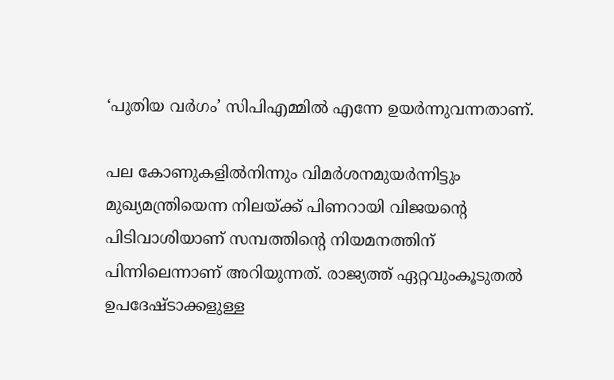‘പുതിയ വര്‍ഗം’ സിപിഎമ്മില്‍ എന്നേ ഉയര്‍ന്നുവന്നതാണ്.

പല കോണുകളില്‍നിന്നും വിമര്‍ശനമുയര്‍ന്നിട്ടും മുഖ്യമന്ത്രിയെന്ന നിലയ്‌ക്ക് പിണറായി വിജയന്റെ പിടിവാശിയാണ് സമ്പത്തിന്റെ നിയമനത്തിന് പിന്നിലെന്നാണ് അറിയുന്നത്. രാജ്യത്ത് ഏറ്റവുംകൂടുതല്‍ ഉപദേഷ്ടാക്കളുള്ള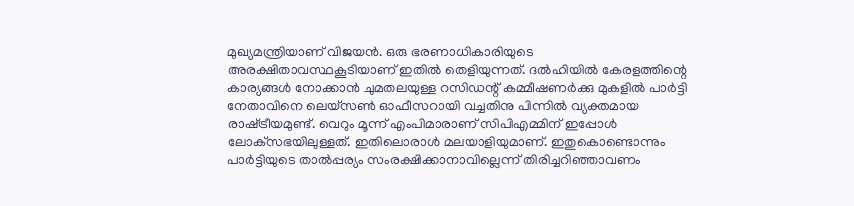മുഖ്യമന്ത്രിയാണ് വിജയന്‍. ഒരു ഭരണാധികാരിയുടെ അരക്ഷിതാവസ്ഥകൂടിയാണ് ഇതില്‍ തെളിയുന്നത്. ദല്‍ഹിയില്‍ കേരളത്തിന്റെ കാര്യങ്ങള്‍ നോക്കാന്‍ ചുമതലയുള്ള റസിഡന്റ് കമ്മീഷണര്‍ക്കു മുകളില്‍ പാര്‍ട്ടി നേതാവിനെ ലെയ്‌സണ്‍ ഓഫീസറായി വച്ചതിനു പിന്നില്‍ വ്യക്തമായ രാഷ്‌ട്രീയമുണ്ട്. വെറും മൂന്ന് എംപിമാരാണ് സിപിഎമ്മിന് ഇപ്പോള്‍ ലോക്‌സഭയിലുള്ളത്. ഇതിലൊരാള്‍ മലയാളിയുമാണ്. ഇതുകൊണ്ടൊന്നും പാര്‍ട്ടിയുടെ താല്‍പ്പര്യം സംരക്ഷിക്കാനാവില്ലെന്ന് തിരിച്ചറിഞ്ഞാവണം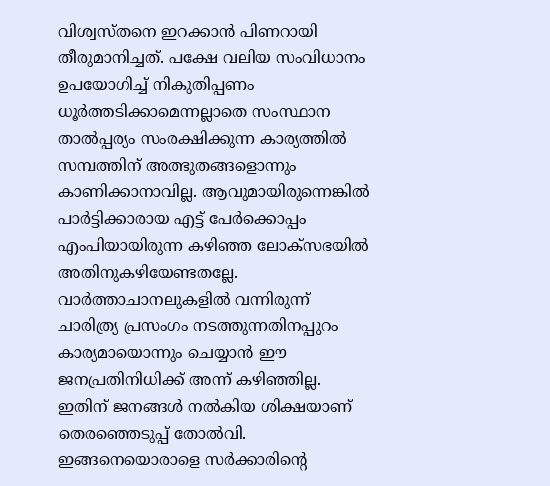വിശ്വസ്തനെ ഇറക്കാന്‍ പിണറായി തീരുമാനിച്ചത്. പക്ഷേ വലിയ സംവിധാനം ഉപയോഗിച്ച് നികുതിപ്പണം ധൂര്‍ത്തടിക്കാമെന്നല്ലാതെ സംസ്ഥാന താല്‍പ്പര്യം സംരക്ഷിക്കുന്ന കാര്യത്തില്‍ സമ്പത്തിന് അത്ഭുതങ്ങളൊന്നും കാണിക്കാനാവില്ല. ആവുമായിരുന്നെങ്കില്‍ പാര്‍ട്ടിക്കാരായ എട്ട് പേര്‍ക്കൊപ്പം എംപിയായിരുന്ന കഴിഞ്ഞ ലോക്‌സഭയില്‍ അതിനുകഴിയേണ്ടതല്ലേ. വാര്‍ത്താചാനലുകളില്‍ വന്നിരുന്ന് ചാരിത്ര്യ പ്രസംഗം നടത്തുന്നതിനപ്പുറം കാര്യമായൊന്നും ചെയ്യാന്‍ ഈ ജനപ്രതിനിധിക്ക് അന്ന് കഴിഞ്ഞില്ല. ഇതിന് ജനങ്ങള്‍ നല്‍കിയ ശിക്ഷയാണ് തെരഞ്ഞെടുപ്പ് തോല്‍വി. ഇങ്ങനെയൊരാളെ സര്‍ക്കാരിന്റെ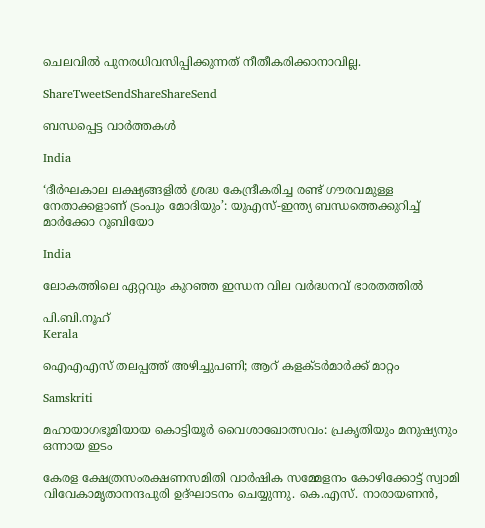ചെലവില്‍ പുനരധിവസിപ്പിക്കുന്നത് നീതീകരിക്കാനാവില്ല.

ShareTweetSendShareShareSend

ബന്ധപ്പെട്ട വാര്‍ത്തകള്‍

India

‘ദീർഘകാല ലക്ഷ്യങ്ങളിൽ ശ്രദ്ധ കേന്ദ്രീകരിച്ച രണ്ട് ഗൗരവമുള്ള നേതാക്കളാണ് ട്രംപും മോദിയും’: യുഎസ്-ഇന്ത്യ ബന്ധത്തെക്കുറിച്ച് മാർക്കോ റൂബിയോ

India

ലോകത്തിലെ ഏറ്റവും കുറഞ്ഞ ഇന്ധന വില വര്‍ദ്ധനവ് ഭാരതത്തില്‍

പി.ബി.നൂഹ്‌
Kerala

ഐഎഎസ് തലപ്പത്ത് അഴിച്ചുപണി; ആറ് കളക്ടർമാർക്ക് മാറ്റം

Samskriti

മഹായാഗഭൂമിയായ കൊട്ടിയൂര്‍ വൈശാഖോത്സവം: പ്രകൃതിയും മനുഷ്യനും ഒന്നായ ഇടം

കേരള ക്ഷേത്രസംരക്ഷണസമിതി വാര്‍ഷിക സമ്മേളനം കോഴിക്കോട്ട് സ്വാമി വിവേകാമൃതാനന്ദപുരി ഉദ്ഘാടനം ചെയ്യുന്നു. കെ.എസ്. നാരായണന്‍,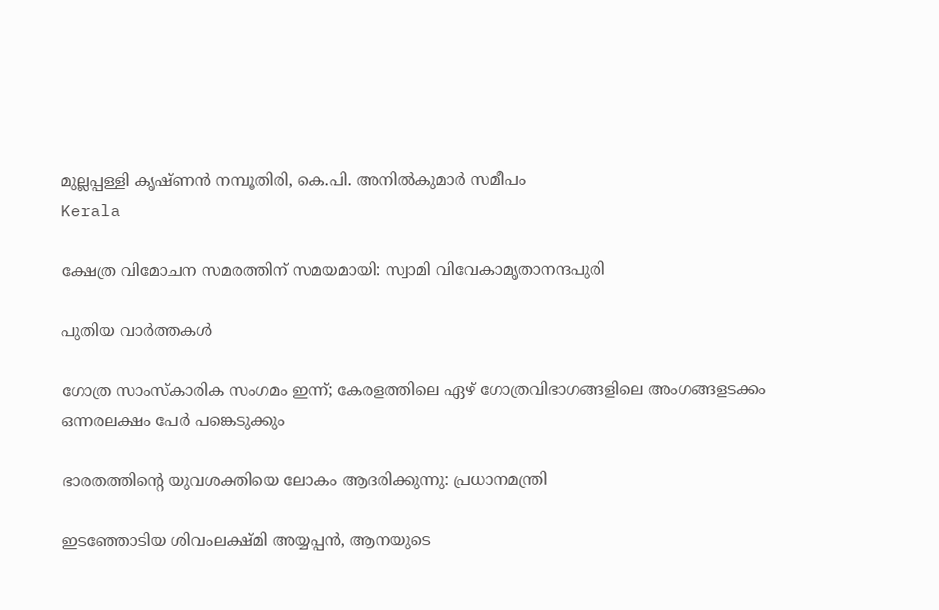മുല്ലപ്പള്ളി കൃഷ്ണന്‍ നമ്പൂതിരി, കെ.പി. അനില്‍കുമാര്‍ സമീപം
Kerala

ക്ഷേത്ര വിമോചന സമരത്തിന് സമയമായി: സ്വാമി വിവേകാമൃതാനന്ദപുരി

പുതിയ വാര്‍ത്തകള്‍

ഗോത്ര സാംസ്‌കാരിക സംഗമം ഇന്ന്; കേരളത്തിലെ ഏഴ് ഗോത്രവിഭാഗങ്ങളിലെ അംഗങ്ങളടക്കം ഒന്നരലക്ഷം പേര്‍ പങ്കെടുക്കും

ഭാരതത്തിന്റെ യുവശക്തിയെ ലോകം ആദരിക്കുന്നു: പ്രധാനമന്ത്രി

ഇടഞ്ഞോടിയ ശിവംലക്ഷ്മി അയ്യപ്പന്‍, ആനയുടെ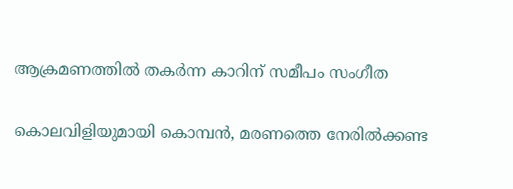ആക്രമണത്തില്‍ തകര്‍ന്ന കാറിന് സമീപം സംഗീത

കൊലവിളിയുമായി കൊമ്പന്‍, മരണത്തെ നേരില്‍ക്കണ്ട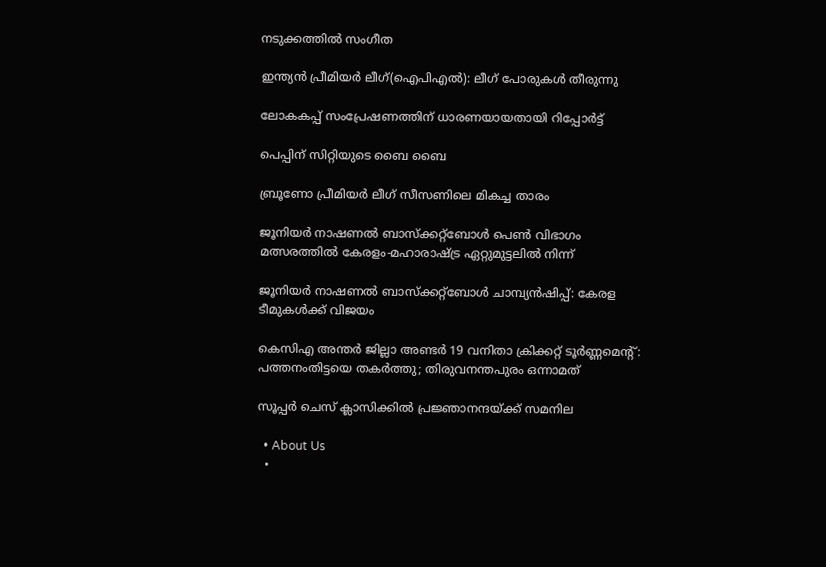നടുക്കത്തില്‍ സംഗീത

ഇന്ത്യന്‍ പ്രീമിയര്‍ ലീഗ്(ഐപിഎല്‍): ലീഗ് പോരുകള്‍ തീരുന്നു

ലോകകപ്പ് സംപ്രേഷണത്തിന് ധാരണയായതായി റിപ്പോര്‍ട്ട്

പെപ്പിന് സിറ്റിയുടെ ബൈ ബൈ

ബ്രൂണോ പ്രീമിയര്‍ ലീഗ് സീസണിലെ മികച്ച താരം

ജൂനിയര്‍ നാഷണല്‍ ബാസ്‌ക്കറ്റ്‌ബോള്‍ പെണ്‍ വിഭാഗം മത്സരത്തില്‍ കേരളം-മഹാരാഷ്ട്ര ഏറ്റുമുട്ടലില്‍ നിന്ന്‌

ജൂനിയര്‍ നാഷണല്‍ ബാസ്‌ക്കറ്റ്ബോള്‍ ചാമ്പ്യന്‍ഷിപ്പ്: കേരള ടീമുകള്‍ക്ക് വിജയം

കെസിഎ അന്തര്‍ ജില്ലാ അണ്ടര്‍ 19 വനിതാ ക്രിക്കറ്റ് ടൂര്‍ണ്ണമെന്റ്: പത്തനംതിട്ടയെ തകര്‍ത്തു; തിരുവനന്തപുരം ഒന്നാമത്

സൂപ്പര്‍ ചെസ് ക്ലാസിക്കില്‍ പ്രജ്ഞാനന്ദയ്‌ക്ക് സമനില

  • About Us
  •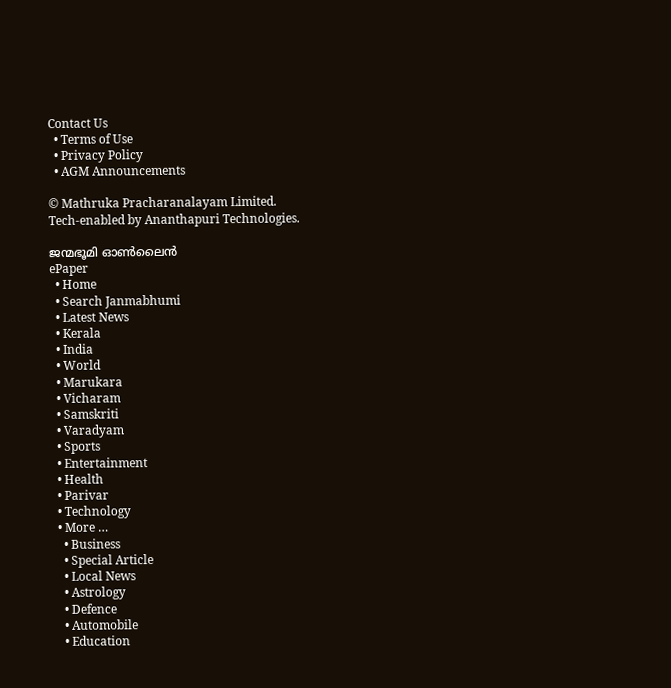Contact Us
  • Terms of Use
  • Privacy Policy
  • AGM Announcements

© Mathruka Pracharanalayam Limited.
Tech-enabled by Ananthapuri Technologies.

ജന്മഭൂമി ഓണ്‍ലൈന്‍
ePaper
  • Home
  • Search Janmabhumi
  • Latest News
  • Kerala
  • India
  • World
  • Marukara
  • Vicharam
  • Samskriti
  • Varadyam
  • Sports
  • Entertainment
  • Health
  • Parivar
  • Technology
  • More …
    • Business
    • Special Article
    • Local News
    • Astrology
    • Defence
    • Automobile
    • Education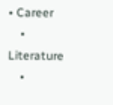• Career
    • Literature
    •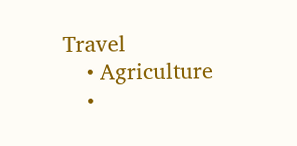Travel
    • Agriculture
    •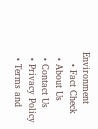Environment
    • Fact Check
  • About Us
  • Contact Us
  • Privacy Policy
  • Terms and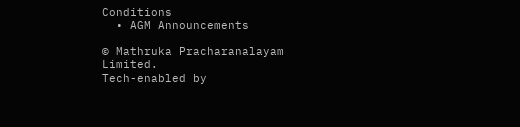Conditions
  • AGM Announcements

© Mathruka Pracharanalayam Limited.
Tech-enabled by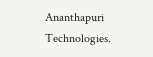Ananthapuri Technologies.